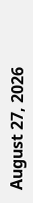August 27, 2026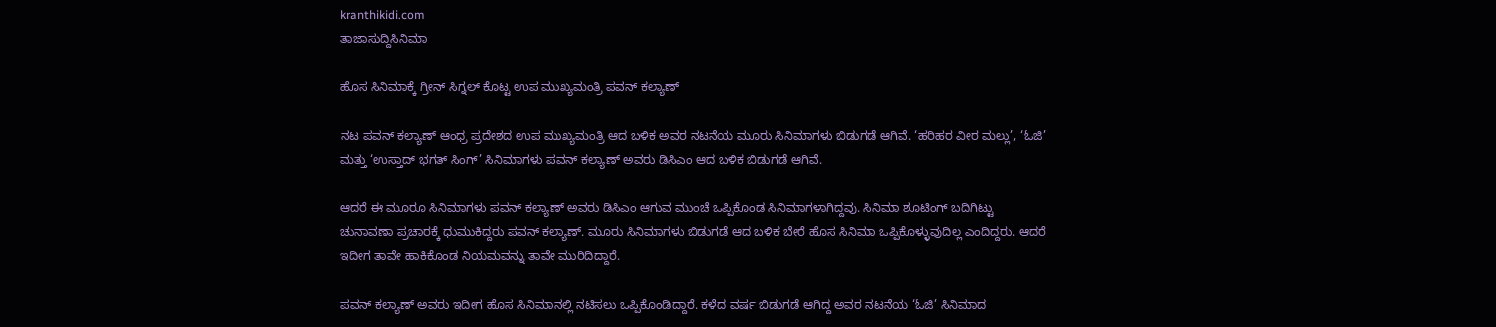kranthikidi.com
ತಾಜಾಸುದ್ದಿಸಿನಿಮಾ

ಹೊಸ ಸಿನಿಮಾಕ್ಕೆ ಗ್ರೀನ್ ಸಿಗ್ನಲ್ ಕೊಟ್ಟ ಉಪ ಮುಖ್ಯಮಂತ್ರಿ ಪವನ್ ಕಲ್ಯಾಣ್

ನಟ ಪವನ್ ಕಲ್ಯಾಣ್ ಆಂಧ್ರ ಪ್ರದೇಶದ ಉಪ ಮುಖ್ಯಮಂತ್ರಿ ಆದ ಬಳಿಕ ಅವರ ನಟನೆಯ ಮೂರು ಸಿನಿಮಾಗಳು ಬಿಡುಗಡೆ ಆಗಿವೆ. ‘ಹರಿಹರ ವೀರ ಮಲ್ಲು’, ‘ಓಜಿ’ ಮತ್ತು ‘ಉಸ್ತಾದ್ ಭಗತ್ ಸಿಂಗ್’ ಸಿನಿಮಾಗಳು ಪವನ್ ಕಲ್ಯಾಣ್ ಅವರು ಡಿಸಿಎಂ ಆದ ಬಳಿಕ ಬಿಡುಗಡೆ ಆಗಿವೆ.

ಆದರೆ ಈ ಮೂರೂ ಸಿನಿಮಾಗಳು ಪವನ್ ಕಲ್ಯಾಣ್ ಅವರು ಡಿಸಿಎಂ ಆಗುವ ಮುಂಚೆ ಒಪ್ಪಿಕೊಂಡ ಸಿನಿಮಾಗಳಾಗಿದ್ದವು. ಸಿನಿಮಾ ಶೂಟಿಂಗ್ ಬದಿಗಿಟ್ಟು ಚುನಾವಣಾ ಪ್ರಚಾರಕ್ಕೆ ಧುಮುಕಿದ್ದರು ಪವನ್ ಕಲ್ಯಾಣ್. ಮೂರು ಸಿನಿಮಾಗಳು ಬಿಡುಗಡೆ ಆದ ಬಳಿಕ ಬೇರೆ ಹೊಸ ಸಿನಿಮಾ ಒಪ್ಪಿಕೊಳ್ಳುವುದಿಲ್ಲ ಎಂದಿದ್ದರು. ಆದರೆ ಇದೀಗ ತಾವೇ ಹಾಕಿಕೊಂಡ ನಿಯಮವನ್ನು ತಾವೇ ಮುರಿದಿದ್ದಾರೆ.

ಪವನ್ ಕಲ್ಯಾಣ್ ಅವರು ಇದೀಗ ಹೊಸ ಸಿನಿಮಾನಲ್ಲಿ ನಟಿಸಲು ಒಪ್ಪಿಕೊಂಡಿದ್ದಾರೆ. ಕಳೆದ ವರ್ಷ ಬಿಡುಗಡೆ ಆಗಿದ್ದ ಅವರ ನಟನೆಯ ‘ಓಜಿ’ ಸಿನಿಮಾದ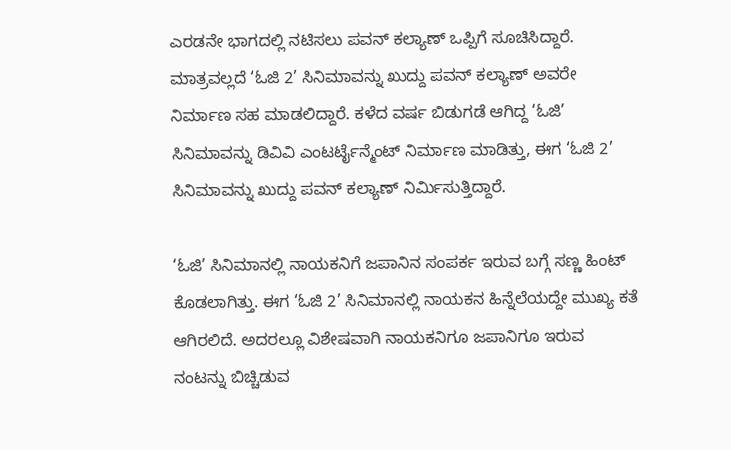ಎರಡನೇ ಭಾಗದಲ್ಲಿ ನಟಿಸಲು ಪವನ್ ಕಲ್ಯಾಣ್ ಒಪ್ಪಿಗೆ ಸೂಚಿಸಿದ್ದಾರೆ. ಮಾತ್ರವಲ್ಲದೆ ‘ಓಜಿ 2’ ಸಿನಿಮಾವನ್ನು ಖುದ್ದು ಪವನ್ ಕಲ್ಯಾಣ್ ಅವರೇ ನಿರ್ಮಾಣ ಸಹ ಮಾಡಲಿದ್ದಾರೆ. ಕಳೆದ ವರ್ಷ ಬಿಡುಗಡೆ ಆಗಿದ್ದ ‘ಓಜಿ’ ಸಿನಿಮಾವನ್ನು ಡಿವಿವಿ ಎಂಟರ್ಟೈನ್ಮೆಂಟ್ ನಿರ್ಮಾಣ ಮಾಡಿತ್ತು, ಈಗ ‘ಓಜಿ 2’ ಸಿನಿಮಾವನ್ನು ಖುದ್ದು ಪವನ್ ಕಲ್ಯಾಣ್ ನಿರ್ಮಿಸುತ್ತಿದ್ದಾರೆ.

‘ಓಜಿ’ ಸಿನಿಮಾನಲ್ಲಿ ನಾಯಕನಿಗೆ ಜಪಾನಿನ ಸಂಪರ್ಕ ಇರುವ ಬಗ್ಗೆ ಸಣ್ಣ ಹಿಂಟ್ ಕೊಡಲಾಗಿತ್ತು. ಈಗ ‘ಓಜಿ 2’ ಸಿನಿಮಾನಲ್ಲಿ ನಾಯಕನ ಹಿನ್ನೆಲೆಯದ್ದೇ ಮುಖ್ಯ ಕತೆ ಆಗಿರಲಿದೆ. ಅದರಲ್ಲೂ ವಿಶೇಷವಾಗಿ ನಾಯಕನಿಗೂ ಜಪಾನಿಗೂ ಇರುವ ನಂಟನ್ನು ಬಿಚ್ಚಿಡುವ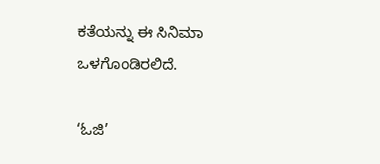ಕತೆಯನ್ನು ಈ ಸಿನಿಮಾ ಒಳಗೊಂಡಿರಲಿದೆ.

‘ಓಜಿ’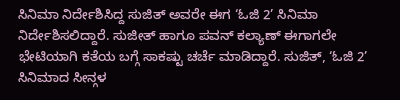ಸಿನಿಮಾ ನಿರ್ದೇಶಿಸಿದ್ದ ಸುಜಿತ್ ಅವರೇ ಈಗ ‘ಓಜಿ 2’ ಸಿನಿಮಾ ನಿರ್ದೇಶಿಸಲಿದ್ದಾರೆ. ಸುಜೀತ್ ಹಾಗೂ ಪವನ್ ಕಲ್ಯಾಣ್ ಈಗಾಗಲೇ ಭೇಟಿಯಾಗಿ ಕತೆಯ ಬಗ್ಗೆ ಸಾಕಷ್ಟು ಚರ್ಚೆ ಮಾಡಿದ್ದಾರೆ. ಸುಜಿತ್, ‘ಓಜಿ 2’ ಸಿನಿಮಾದ ಸೀನ್ಗಳ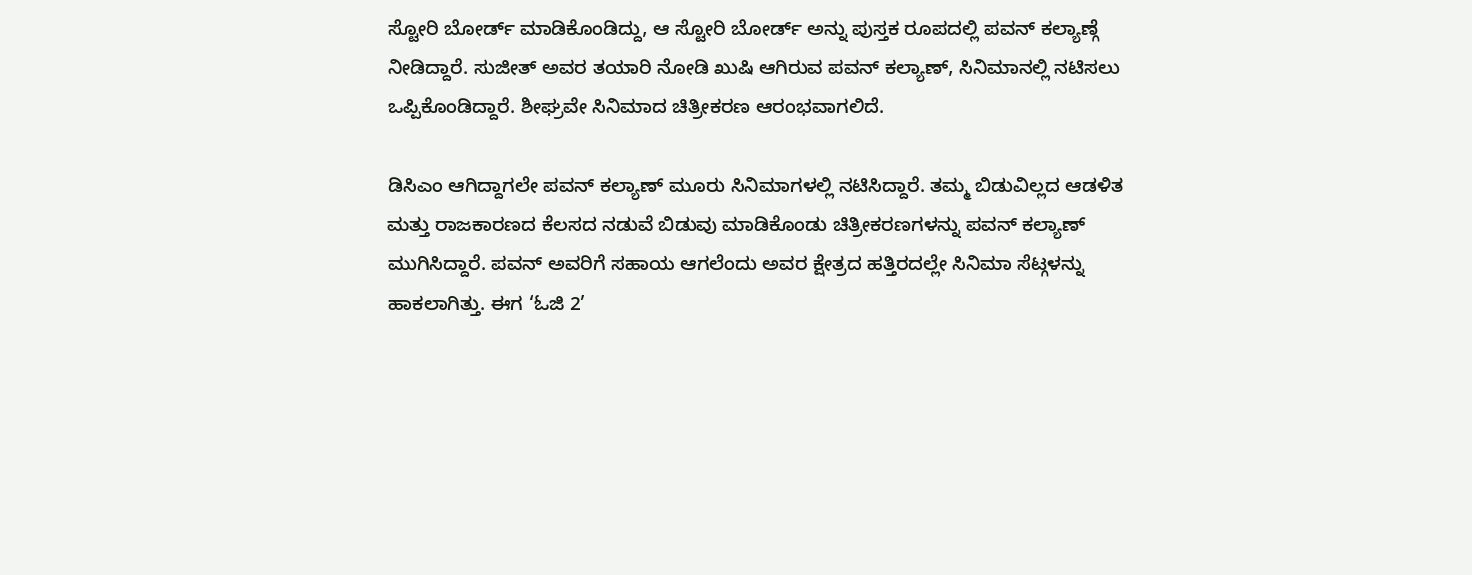ಸ್ಟೋರಿ ಬೋರ್ಡ್ ಮಾಡಿಕೊಂಡಿದ್ದು, ಆ ಸ್ಟೋರಿ ಬೋರ್ಡ್ ಅನ್ನು ಪುಸ್ತಕ ರೂಪದಲ್ಲಿ ಪವನ್ ಕಲ್ಯಾಣ್ಗೆ ನೀಡಿದ್ದಾರೆ. ಸುಜೀತ್ ಅವರ ತಯಾರಿ ನೋಡಿ ಖುಷಿ ಆಗಿರುವ ಪವನ್ ಕಲ್ಯಾಣ್, ಸಿನಿಮಾನಲ್ಲಿ ನಟಿಸಲು ಒಪ್ಪಿಕೊಂಡಿದ್ದಾರೆ. ಶೀಘ್ರವೇ ಸಿನಿಮಾದ ಚಿತ್ರೀಕರಣ ಆರಂಭವಾಗಲಿದೆ.

ಡಿಸಿಎಂ ಆಗಿದ್ದಾಗಲೇ ಪವನ್ ಕಲ್ಯಾಣ್ ಮೂರು ಸಿನಿಮಾಗಳಲ್ಲಿ ನಟಿಸಿದ್ದಾರೆ. ತಮ್ಮ ಬಿಡುವಿಲ್ಲದ ಆಡಳಿತ ಮತ್ತು ರಾಜಕಾರಣದ ಕೆಲಸದ ನಡುವೆ ಬಿಡುವು ಮಾಡಿಕೊಂಡು ಚಿತ್ರೀಕರಣಗಳನ್ನು ಪವನ್ ಕಲ್ಯಾಣ್ ಮುಗಿಸಿದ್ದಾರೆ. ಪವನ್ ಅವರಿಗೆ ಸಹಾಯ ಆಗಲೆಂದು ಅವರ ಕ್ಷೇತ್ರದ ಹತ್ತಿರದಲ್ಲೇ ಸಿನಿಮಾ ಸೆಟ್ಗಳನ್ನು ಹಾಕಲಾಗಿತ್ತು. ಈಗ ‘ಓಜಿ 2’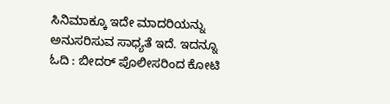ಸಿನಿಮಾಕ್ಕೂ ಇದೇ ಮಾದರಿಯನ್ನು ಅನುಸರಿಸುವ ಸಾಧ್ಯತೆ ಇದೆ. ಇದನ್ನೂ ಓದಿ : ಬೀದರ್ ಪೊಲೀಸರಿಂದ ಕೋಟಿ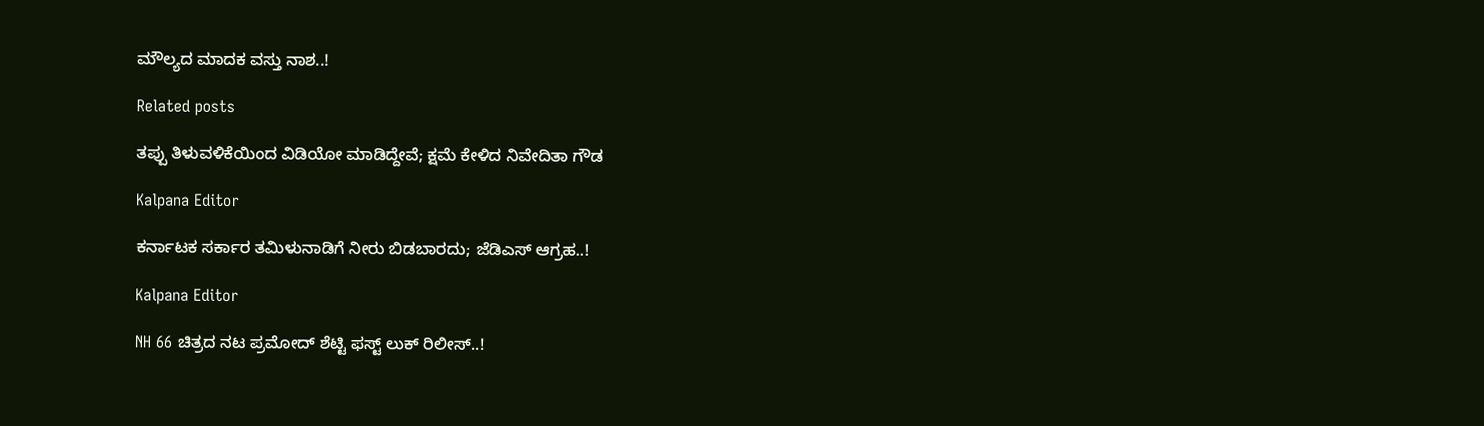ಮೌಲ್ಯದ ಮಾದಕ ವಸ್ತು ನಾಶ..!

Related posts

ತಪ್ಪು ತಿಳುವಳಿಕೆಯಿಂದ ವಿಡಿಯೋ ಮಾಡಿದ್ದೇವೆ; ಕ್ಷಮೆ ಕೇಳಿದ ನಿವೇದಿತಾ ಗೌಡ

Kalpana Editor

ಕರ್ನಾಟಕ ಸರ್ಕಾರ ತಮಿಳುನಾಡಿಗೆ ನೀರು ಬಿಡಬಾರದು; ಜೆಡಿಎಸ್ ಆಗ್ರಹ..!

Kalpana Editor

NH 66 ಚಿತ್ರದ ನಟ ಪ್ರಮೋದ್ ಶೆಟ್ಟಿ ಫಸ್ಟ್ ಲುಕ್ ರಿಲೀಸ್..!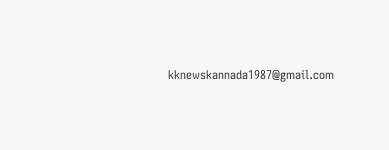kknewskannada1987@gmail.com